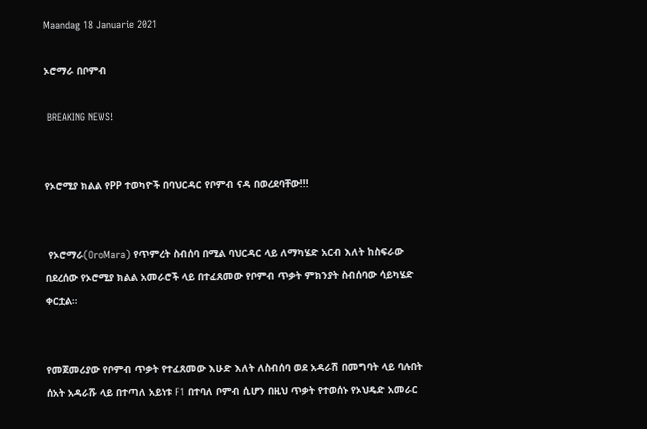Maandag 18 Januarie 2021

ኦሮማራ በቦምብ

 BREAKING NEWS!


የኦሮሚያ ክልል የPP ተወካዮች በባህርዳር የቦምብ ናዳ በወረደባቸው!!!


 የኦሮማራ(OroMara) የጥምረት ስብሰባ በሚል ባህርዳር ላይ ለማካሄድ አርብ እለት ከስፍራው በደረሰው የኦሮሚያ ክልል አመራሮች ላይ በተፈጸመው የቦምብ ጥቃት ምክንያት ስብሰባው ሳይካሄድ ቀርቷል።


የመጀመሪያው የቦምብ ጥቃት የተፈጸመው እሁድ እለት ለስብሰባ ወደ አዳራሽ በመግባት ላይ ባሉበት ሰአት አዳራሹ ላይ በተጣለ አይነቱ F1 በተባለ ቦምብ ሲሆን በዚህ ጥቃት የተወሰኑ የኦህዴድ አመራር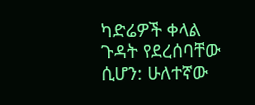ካድሬዎች ቀላል ጉዳት የደረሰባቸው ሲሆን: ሁለተኛው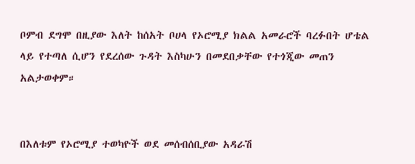ቦምብ ደግሞ በዚያው እለት ከሰአት ቦሀላ የኦሮሚያ ክልል አመራሮች ባረፉበት ሆቴል ላይ የተጣለ ሲሆን የደረሰው ጉዳት እስካሁን በመደበቃቸው የተጎጂው መጠን አልታወቀም።


በእለቱም የኦሮሚያ ተወካዮች ወደ መሰብሰቢያው አዳራሽ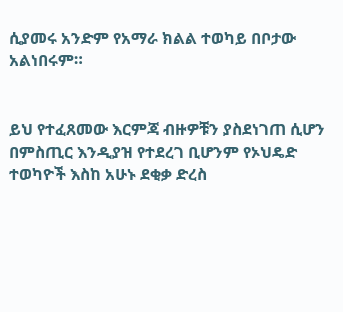ሲያመሩ አንድም የአማራ ክልል ተወካይ በቦታው አልነበሩም።


ይህ የተፈጸመው እርምጃ ብዙዎቹን ያስደነገጠ ሲሆን በምስጢር እንዲያዝ የተደረገ ቢሆንም የኦህዴድ ተወካዮች እስከ አሁኑ ደቂቃ ድረስ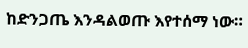ከድንጋጤ እንዳልወጡ እየተሰማ ነው።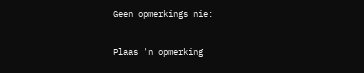Geen opmerkings nie:

Plaas 'n opmerking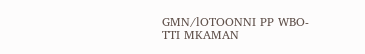GMN/lOTOONNI PP WBO-TTI MKAMAN